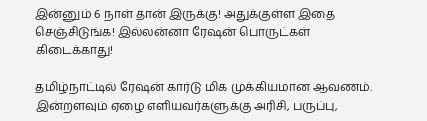இன்னும் 6 நாள் தான் இருக்கு! அதுக்குள்ள இதை செஞ்சிடுங்க! இல்லன்னா ரேஷன் பொருட்கள் கிடைக்காது!

தமிழ்நாட்டில் ரேஷன் கார்டு மிக முக்கியமான ஆவணம். இன்றளவும் ஏழை எளியவர்களுக்கு அரிசி, பருப்பு,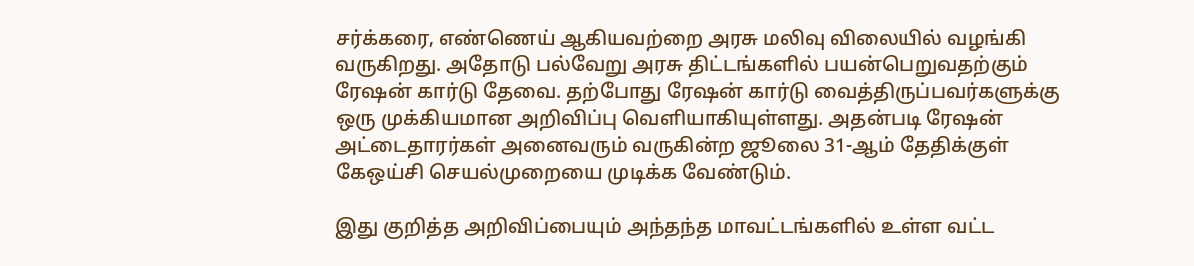சர்க்கரை, எண்ணெய் ஆகியவற்றை அரசு மலிவு விலையில் வழங்கி வருகிறது. அதோடு பல்வேறு அரசு திட்டங்களில் பயன்பெறுவதற்கும் ரேஷன் கார்டு தேவை. தற்போது ரேஷன் கார்டு வைத்திருப்பவர்களுக்கு ஒரு முக்கியமான அறிவிப்பு வெளியாகியுள்ளது. அதன்படி ரேஷன் அட்டைதாரர்கள் அனைவரும் வருகின்ற ஜூலை 31-ஆம் தேதிக்குள் கேஒய்சி செயல்முறையை முடிக்க வேண்டும்.

இது குறித்த அறிவிப்பையும் அந்தந்த மாவட்டங்களில் உள்ள வட்ட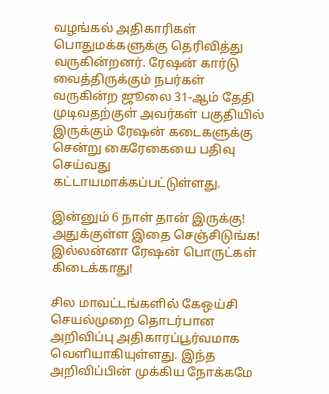வழங்கல் அதிகாரிகள் பொதுமக்களுக்கு தெரிவித்து வருகின்றனர். ரேஷன் கார்டு வைத்திருக்கும் நபர்கள் வருகின்ற ஜூலை 31-ஆம் தேதி முடிவதற்குள் அவர்கள் பகுதியில் இருக்கும் ரேஷன் கடைகளுக்கு சென்று கைரேகையை பதிவு செய்வது கட்டாயமாக்கப்பட்டுள்ளது.

இன்னும் 6 நாள் தான் இருக்கு! அதுக்குள்ள இதை செஞ்சிடுங்க! இல்லன்னா ரேஷன் பொருட்கள் கிடைக்காது!

சில மாவட்டங்களில் கேஒய்சி செயல்முறை தொடர்பான அறிவிப்பு அதிகாரப்பூர்வமாக வெளியாகியுள்ளது. இந்த அறிவிப்பின் முக்கிய நோக்கமே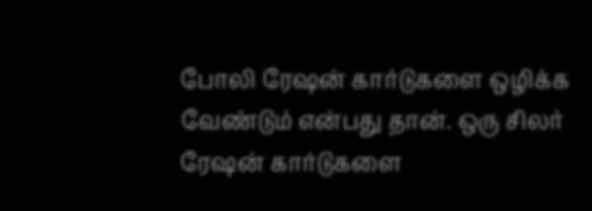போலி ரேஷன் கார்டுகளை ஒழிக்க வேண்டும் என்பது தான். ஒரு சிலர் ரேஷன் கார்டுகளை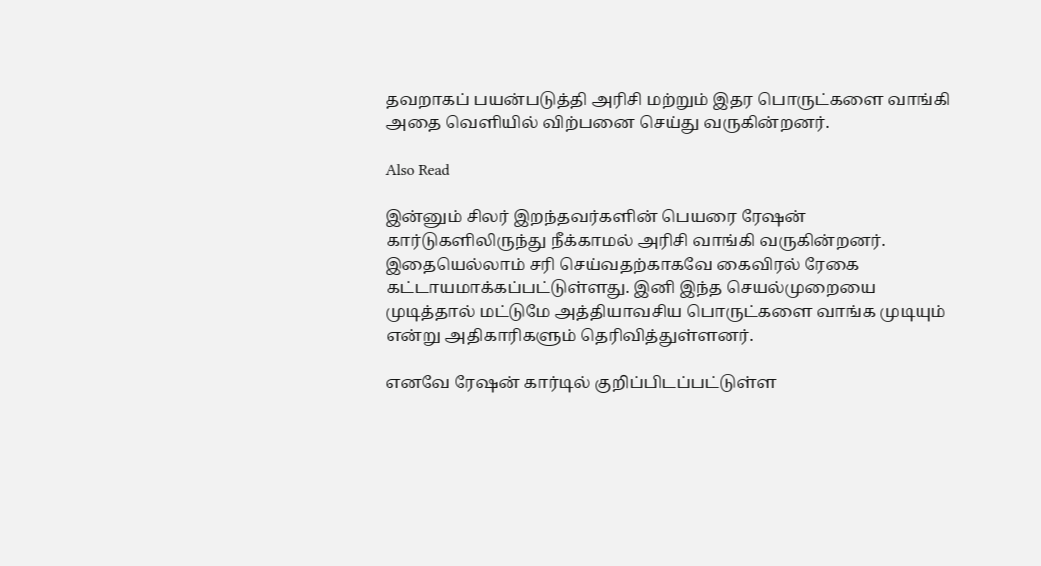தவறாகப் பயன்படுத்தி அரிசி மற்றும் இதர பொருட்களை வாங்கி அதை வெளியில் விற்பனை செய்து வருகின்றனர்.

Also Read

இன்னும் சிலர் இறந்தவர்களின் பெயரை ரேஷன் கார்டுகளிலிருந்து நீக்காமல் அரிசி வாங்கி வருகின்றனர். இதையெல்லாம் சரி செய்வதற்காகவே கைவிரல் ரேகை கட்டாயமாக்கப்பட்டுள்ளது. இனி இந்த செயல்முறையை முடித்தால் மட்டுமே அத்தியாவசிய பொருட்களை வாங்க முடியும் என்று அதிகாரிகளும் தெரிவித்துள்ளனர்.

எனவே ரேஷன் கார்டில் குறிப்பிடப்பட்டுள்ள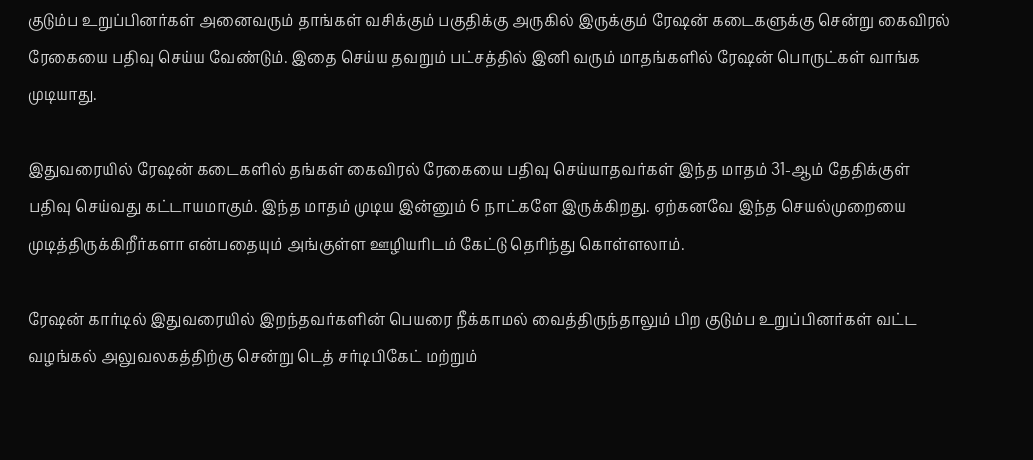குடும்ப உறுப்பினர்கள் அனைவரும் தாங்கள் வசிக்கும் பகுதிக்கு அருகில் இருக்கும் ரேஷன் கடைகளுக்கு சென்று கைவிரல் ரேகையை பதிவு செய்ய வேண்டும். இதை செய்ய தவறும் பட்சத்தில் இனி வரும் மாதங்களில் ரேஷன் பொருட்கள் வாங்க முடியாது.

இதுவரையில் ரேஷன் கடைகளில் தங்கள் கைவிரல் ரேகையை பதிவு செய்யாதவர்கள் இந்த மாதம் 31-ஆம் தேதிக்குள் பதிவு செய்வது கட்டாயமாகும். இந்த மாதம் முடிய இன்னும் 6 நாட்களே இருக்கிறது. ஏற்கனவே இந்த செயல்முறையை முடித்திருக்கிறீர்களா என்பதையும் அங்குள்ள ஊழியரிடம் கேட்டு தெரிந்து கொள்ளலாம்.

ரேஷன் கார்டில் இதுவரையில் இறந்தவர்களின் பெயரை நீக்காமல் வைத்திருந்தாலும் பிற குடும்ப உறுப்பினர்கள் வட்ட வழங்கல் அலுவலகத்திற்கு சென்று டெத் சர்டிபிகேட் மற்றும்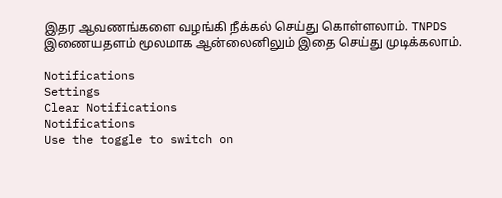இதர ஆவணங்களை வழங்கி நீக்கல் செய்து கொள்ளலாம். TNPDS இணையதளம் மூலமாக ஆன்லைனிலும் இதை செய்து முடிக்கலாம்.

Notifications
Settings
Clear Notifications
Notifications
Use the toggle to switch on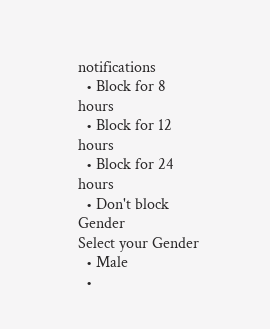notifications
  • Block for 8 hours
  • Block for 12 hours
  • Block for 24 hours
  • Don't block
Gender
Select your Gender
  • Male
  •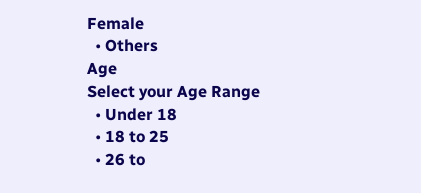Female
  • Others
Age
Select your Age Range
  • Under 18
  • 18 to 25
  • 26 to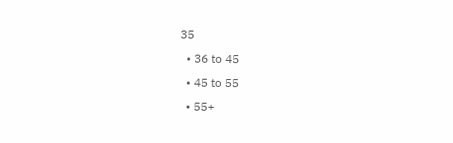35
  • 36 to 45
  • 45 to 55
  • 55+